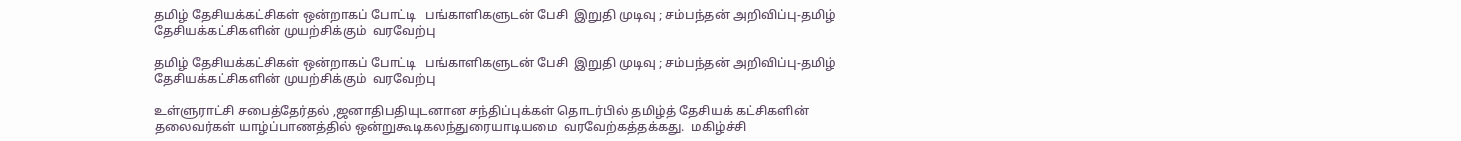தமிழ் தேசியக்கட்சிகள் ஒன்றாகப் போட்டி   பங்காளிகளுடன் பேசி  இறுதி முடிவு ; சம்பந்தன் அறிவிப்பு-தமிழ் தேசியக்கட்சிகளின் முயற்சிக்கும்  வரவேற்பு

தமிழ் தேசியக்கட்சிகள் ஒன்றாகப் போட்டி   பங்காளிகளுடன் பேசி  இறுதி முடிவு ; சம்பந்தன் அறிவிப்பு-தமிழ் தேசியக்கட்சிகளின் முயற்சிக்கும்  வரவேற்பு

உள்ளுராட்சி சபைத்தேர்தல் ,ஜனாதிபதியுடனான சந்திப்புக்கள் தொடர்பில் தமிழ்த் தேசியக் கட்சிகளின் தலைவர்கள் யாழ்ப்பாணத்தில் ஒன்றுகூடிகலந்துரையாடியமை  வரவேற்கத்தக்கது.  மகிழ்ச்சி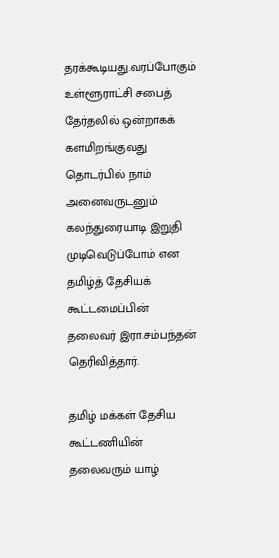தரக்கூடியது.வரப்போகும்  உள்ளூராட்சி சபைத் தேர்தலில் ஒன்றாகக் களமிறங்குவது தொடர்பில் நாம் அனைவருடனும் கலந்துரையாடி இறுதி முடிவெடுப்போம் என தமிழ்த் தேசியக் கூட்டமைப்பின் தலைவர் இரா.சம்பந்தன் தெரிவித்தார்.

தமிழ் மக்கள் தேசிய கூட்டணியின் தலைவரும் யாழ்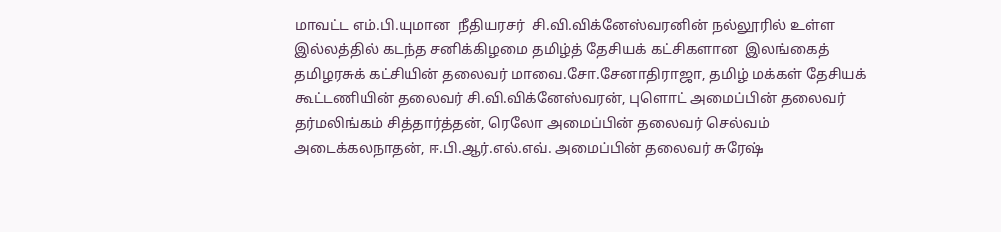மாவட்ட எம்.பி.யுமான  நீதியரசர்  சி.வி.விக்னேஸ்வரனின் நல்லூரில் உள்ள இல்லத்தில் கடந்த சனிக்கிழமை தமிழ்த் தேசியக் கட்சிகளான  இலங்கைத் தமிழரசுக் கட்சியின் தலைவர் மாவை.சோ.சேனாதிராஜா, தமிழ் மக்கள் தேசியக் கூட்டணியின் தலைவர் சி.வி.விக்னேஸ்வரன், புளொட் அமைப்பின் தலைவர் தர்மலிங்கம் சித்தார்த்தன், ரெலோ அமைப்பின் தலைவர் செல்வம் அடைக்கலநாதன், ஈ.பி.ஆர்.எல்.எவ். அமைப்பின் தலைவர் சுரேஷ்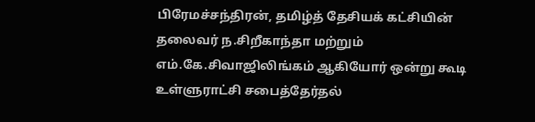பிரேமச்சந்திரன், தமிழ்த் தேசியக் கட்சியின் தலைவர் ந.சிறீகாந்தா மற்றும் எம்.கே.சிவாஜிலிங்கம் ஆகியோர் ஒன்று கூடி உள்ளுராட்சி சபைத்தேர்தல்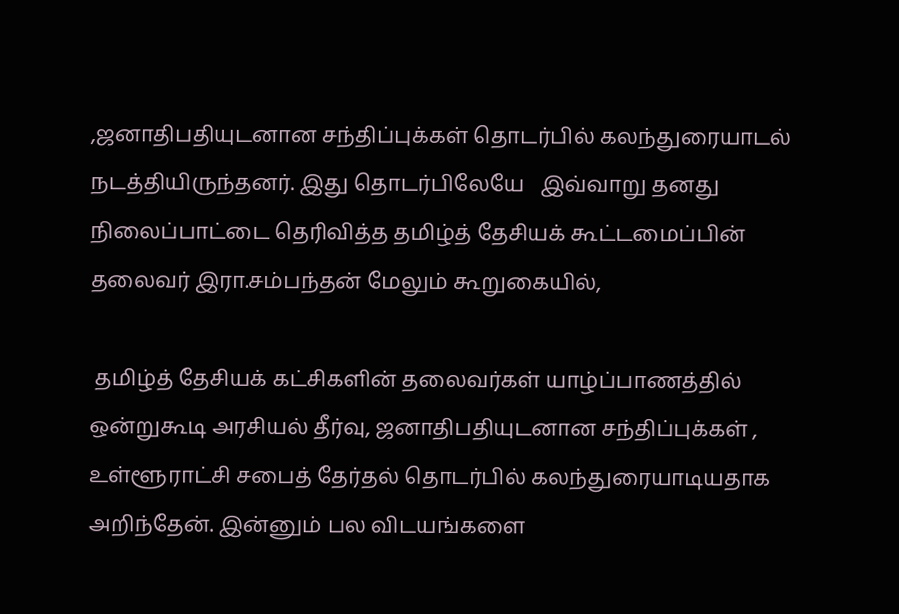,ஜனாதிபதியுடனான சந்திப்புக்கள் தொடர்பில் கலந்துரையாடல்  நடத்தியிருந்தனர். இது தொடர்பிலேயே   இவ்வாறு தனது  நிலைப்பாட்டை தெரிவித்த தமிழ்த் தேசியக் கூட்டமைப்பின் தலைவர் இரா.சம்பந்தன் மேலும் கூறுகையில்,

 தமிழ்த் தேசியக் கட்சிகளின் தலைவர்கள் யாழ்ப்பாணத்தில் ஒன்றுகூடி அரசியல் தீர்வு, ஜனாதிபதியுடனான சந்திப்புக்கள் , உள்ளூராட்சி சபைத் தேர்தல் தொடர்பில் கலந்துரையாடியதாக அறிந்தேன். இன்னும் பல விடயங்களை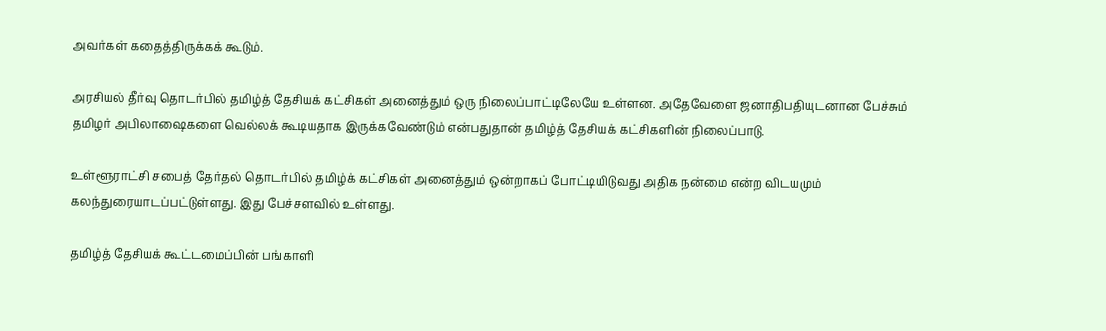அவர்கள் கதைத்திருக்கக் கூடும்.

அரசியல் தீர்வு தொடர்பில் தமிழ்த் தேசியக் கட்சிகள் அனைத்தும் ஒரு நிலைப்பாட்டிலேயே உள்ளன. அதேவேளை ஜனாதிபதியுடனான பேச்சும் தமிழர் அபிலாஷைகளை வெல்லக் கூடியதாக இருக்கவேண்டும் என்பதுதான் தமிழ்த் தேசியக் கட்சிகளின் நிலைப்பாடு.

உள்ளூராட்சி சபைத் தேர்தல் தொடர்பில் தமிழ்க் கட்சிகள் அனைத்தும் ஒன்றாகப் போட்டியிடுவது அதிக நன்மை என்ற விடயமும் கலந்துரையாடப்பட்டுள்ளது. இது பேச்சளவில் உள்ளது.

தமிழ்த் தேசியக் கூட்டமைப்பின் பங்காளி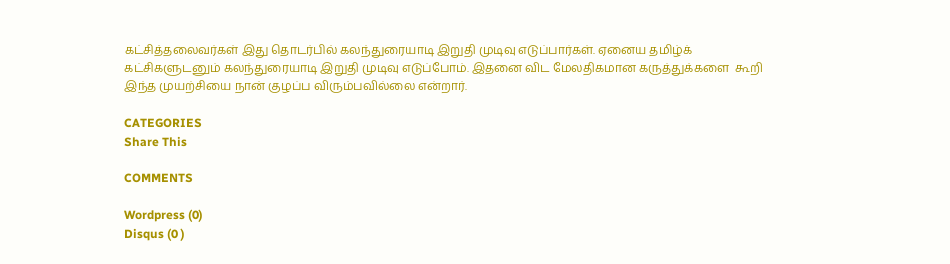கட்சித்தலைவர்கள் இது தொடர்பில் கலந்துரையாடி இறுதி முடிவு எடுப்பார்கள். ஏனைய தமிழ்க் கட்சிகளுடனும் கலந்துரையாடி இறுதி முடிவு எடுப்போம். இதனை விட மேலதிகமான கருத்துக்களை  கூறி இந்த முயற்சியை நான் குழப்ப விரும்பவில்லை என்றார்.

CATEGORIES
Share This

COMMENTS

Wordpress (0)
Disqus (0 )